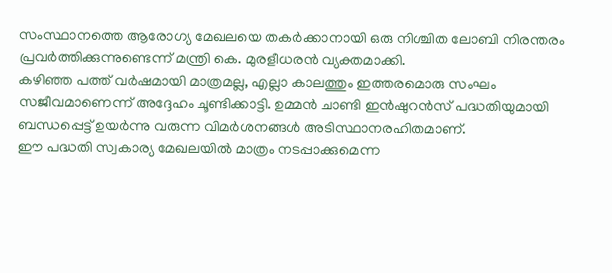സംസ്ഥാനത്തെ ആരോഗ്യ മേഖലയെ തകർക്കാനായി ഒരു നിശ്ചിത ലോബി നിരന്തരം പ്രവർത്തിക്കുന്നുണ്ടെന്ന് മന്ത്രി കെ. മുരളീധരൻ വ്യക്തമാക്കി.
കഴിഞ്ഞ പത്ത് വർഷമായി മാത്രമല്ല, എല്ലാ കാലത്തും ഇത്തരമൊരു സംഘം സജീവമാണെന്ന് അദ്ദേഹം ചൂണ്ടിക്കാട്ടി. ഉമ്മൻ ചാണ്ടി ഇൻഷുറൻസ് പദ്ധതിയുമായി ബന്ധപ്പെട്ട് ഉയർന്നു വരുന്ന വിമർശനങ്ങൾ അടിസ്ഥാനരഹിതമാണ്.
ഈ പദ്ധതി സ്വകാര്യ മേഖലയിൽ മാത്രം നടപ്പാക്കുമെന്ന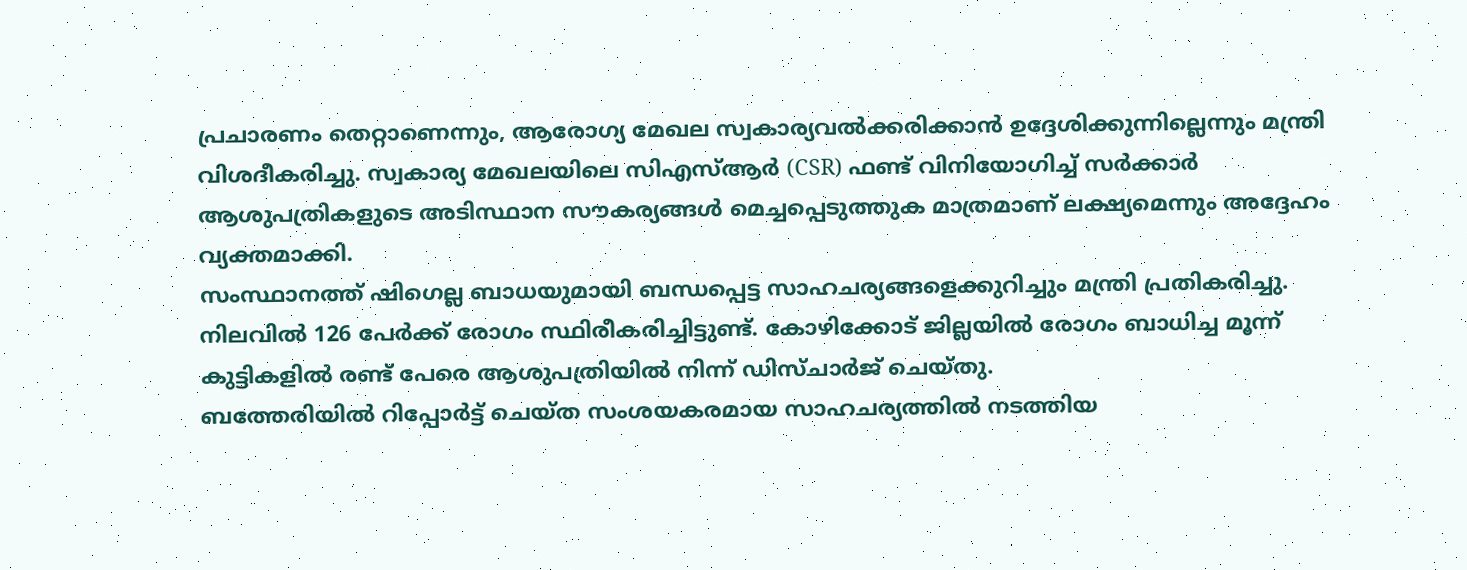പ്രചാരണം തെറ്റാണെന്നും, ആരോഗ്യ മേഖല സ്വകാര്യവൽക്കരിക്കാൻ ഉദ്ദേശിക്കുന്നില്ലെന്നും മന്ത്രി വിശദീകരിച്ചു. സ്വകാര്യ മേഖലയിലെ സിഎസ്ആർ (CSR) ഫണ്ട് വിനിയോഗിച്ച് സർക്കാർ ആശുപത്രികളുടെ അടിസ്ഥാന സൗകര്യങ്ങൾ മെച്ചപ്പെടുത്തുക മാത്രമാണ് ലക്ഷ്യമെന്നും അദ്ദേഹം വ്യക്തമാക്കി.
സംസ്ഥാനത്ത് ഷിഗെല്ല ബാധയുമായി ബന്ധപ്പെട്ട സാഹചര്യങ്ങളെക്കുറിച്ചും മന്ത്രി പ്രതികരിച്ചു.
നിലവിൽ 126 പേർക്ക് രോഗം സ്ഥിരീകരിച്ചിട്ടുണ്ട്. കോഴിക്കോട് ജില്ലയിൽ രോഗം ബാധിച്ച മൂന്ന് കുട്ടികളിൽ രണ്ട് പേരെ ആശുപത്രിയിൽ നിന്ന് ഡിസ്ചാർജ് ചെയ്തു.
ബത്തേരിയിൽ റിപ്പോർട്ട് ചെയ്ത സംശയകരമായ സാഹചര്യത്തിൽ നടത്തിയ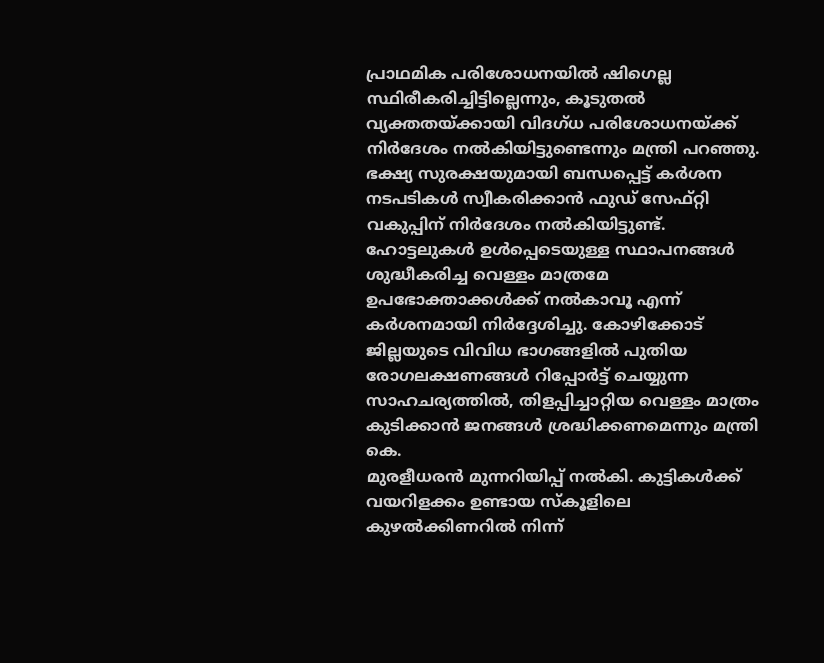പ്രാഥമിക പരിശോധനയിൽ ഷിഗെല്ല സ്ഥിരീകരിച്ചിട്ടില്ലെന്നും, കൂടുതൽ വ്യക്തതയ്ക്കായി വിദഗ്ധ പരിശോധനയ്ക്ക് നിർദേശം നൽകിയിട്ടുണ്ടെന്നും മന്ത്രി പറഞ്ഞു. ഭക്ഷ്യ സുരക്ഷയുമായി ബന്ധപ്പെട്ട് കർശന നടപടികൾ സ്വീകരിക്കാൻ ഫുഡ് സേഫ്റ്റി വകുപ്പിന് നിർദേശം നൽകിയിട്ടുണ്ട്.
ഹോട്ടലുകൾ ഉൾപ്പെടെയുള്ള സ്ഥാപനങ്ങൾ ശുദ്ധീകരിച്ച വെള്ളം മാത്രമേ ഉപഭോക്താക്കൾക്ക് നൽകാവൂ എന്ന് കർശനമായി നിർദ്ദേശിച്ചു. കോഴിക്കോട് ജില്ലയുടെ വിവിധ ഭാഗങ്ങളിൽ പുതിയ രോഗലക്ഷണങ്ങൾ റിപ്പോർട്ട് ചെയ്യുന്ന സാഹചര്യത്തിൽ, തിളപ്പിച്ചാറ്റിയ വെള്ളം മാത്രം കുടിക്കാൻ ജനങ്ങൾ ശ്രദ്ധിക്കണമെന്നും മന്ത്രി കെ.
മുരളീധരൻ മുന്നറിയിപ്പ് നൽകി. കുട്ടികൾക്ക് വയറിളക്കം ഉണ്ടായ സ്കൂളിലെ കുഴൽക്കിണറിൽ നിന്ന്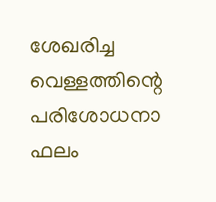ശേഖരിച്ച വെള്ളത്തിന്റെ പരിശോധനാ ഫലം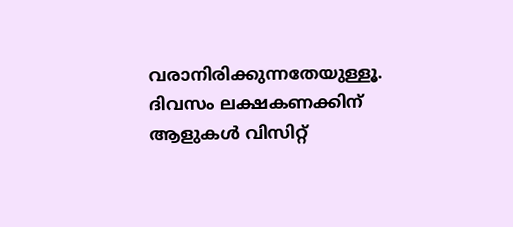വരാനിരിക്കുന്നതേയുള്ളൂ.
ദിവസം ലക്ഷകണക്കിന് ആളുകൾ വിസിറ്റ്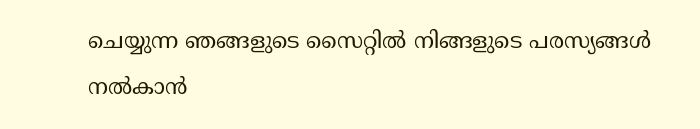ചെയ്യുന്ന ഞങ്ങളുടെ സൈറ്റിൽ നിങ്ങളുടെ പരസ്യങ്ങൾ നൽകാൻ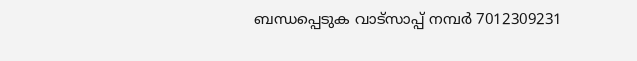ബന്ധപ്പെടുക വാട്സാപ്പ് നമ്പർ 7012309231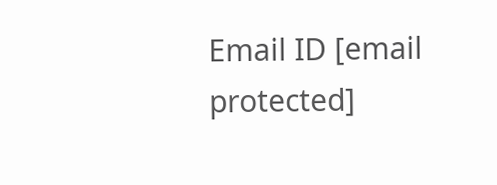Email ID [email protected]